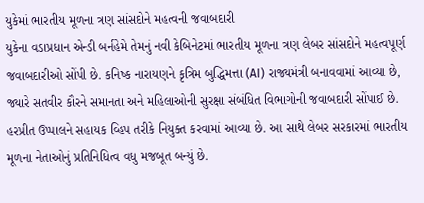યુકેમાં ભારતીય મૂળના ત્રણ સાંસદોને મહત્વની જવાબદારી
યુકેના વડાપ્રધાન એન્ડી બર્નહેમે તેમનું નવી કેબિનેટમાં ભારતીય મૂળના ત્રણ લેબર સાંસદોને મહત્વપૂર્ણ જવાબદારીઓ સોંપી છે. કનિષ્ક નારાયણને કૃત્રિમ બુદ્ધિમત્તા (AI) રાજ્યમંત્રી બનાવવામાં આવ્યા છે, જ્યારે સતવીર કૌરને સમાનતા અને મહિલાઓની સુરક્ષા સંબંધિત વિભાગોની જવાબદારી સોંપાઈ છે. હરપ્રીત ઉપ્પાલને સહાયક વ્હિપ તરીકે નિયુક્ત કરવામાં આવ્યા છે. આ સાથે લેબર સરકારમાં ભારતીય મૂળના નેતાઓનું પ્રતિનિધિત્વ વધુ મજબૂત બન્યું છે.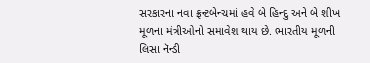સરકારના નવા ફ્રન્ટબેન્ચમાં હવે બે હિન્દુ અને બે શીખ મૂળના મંત્રીઓનો સમાવેશ થાય છે. ભારતીય મૂળની લિસા નૅન્ડી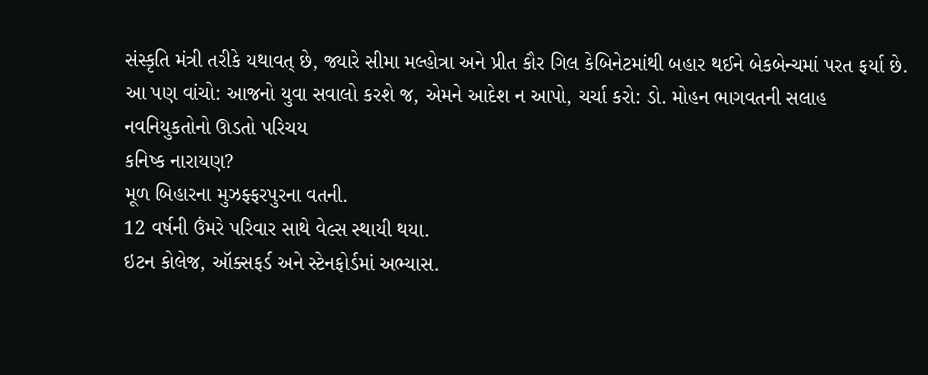સંસ્કૃતિ મંત્રી તરીકે યથાવત્ છે, જ્યારે સીમા મલ્હોત્રા અને પ્રીત કૌર ગિલ કેબિનેટમાંથી બહાર થઈને બેકબેન્ચમાં પરત ફર્યા છે.
આ પણ વાંચો: આજનો યુવા સવાલો કરશે જ, એમને આદેશ ન આપો, ચર્ચા કરો: ડો. મોહન ભાગવતની સલાહ
નવનિયુકતોનો ઊડતો પરિચય
કનિષ્ક નારાયણ?
મૂળ બિહારના મુઝફ્ફરપુરના વતની.
12 વર્ષની ઉંમરે પરિવાર સાથે વેલ્સ સ્થાયી થયા.
ઇટન કોલેજ, ઑક્સફર્ડ અને સ્ટેનફોર્ડમાં અભ્યાસ.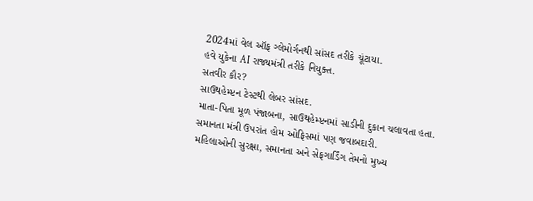2024માં વેલ ઑફ ગ્લેમોર્ગનથી સાંસદ તરીકે ચૂંટાયા.
હવે યુકેના AI રાજ્યમંત્રી તરીકે નિયુક્ત.
સતવીર કૌર?
સાઉથહેમ્પ્ટન ટેસ્ટથી લેબર સાંસદ.
માતા-પિતા મૂળ પંજાબના, સાઉથહેમ્પ્ટનમાં સાડીની દુકાન ચલાવતા હતા.
સમાનતા મંત્રી ઉપરાંત હોમ ઓફિસમાં પણ જવાબદારી.
મહિલાઓની સુરક્ષા, સમાનતા અને સેફગાર્ડિંગ તેમનો મુખ્ય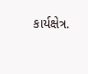કાર્યક્ષેત્ર.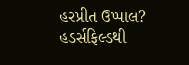હરપ્રીત ઉપ્પાલ?
હડર્સફિલ્ડથી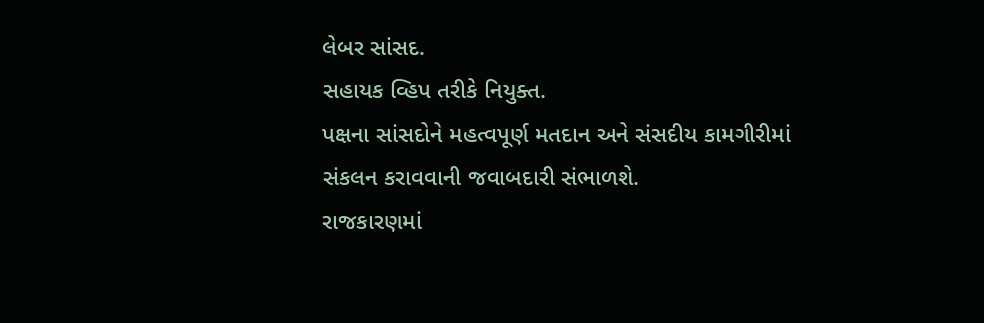લેબર સાંસદ.
સહાયક વ્હિપ તરીકે નિયુક્ત.
પક્ષના સાંસદોને મહત્વપૂર્ણ મતદાન અને સંસદીય કામગીરીમાં સંકલન કરાવવાની જવાબદારી સંભાળશે.
રાજકારણમાં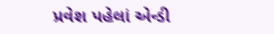પ્રવેશ પહેલાં એન્ડી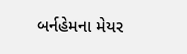બર્નહેમના મેયર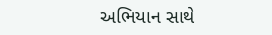અભિયાન સાથે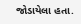જોડાયેલા હતા.